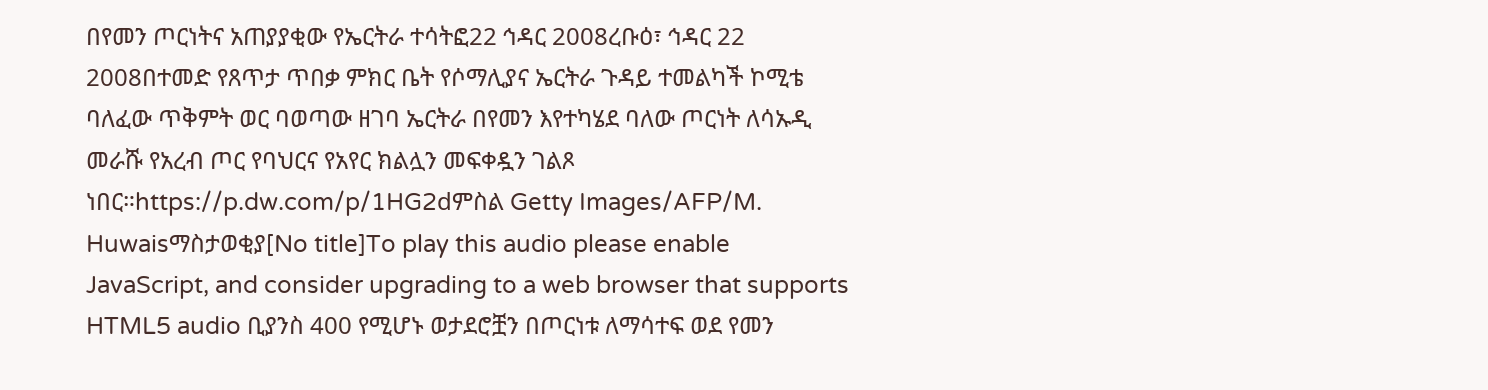በየመን ጦርነትና አጠያያቂው የኤርትራ ተሳትፎ22 ኅዳር 2008ረቡዕ፣ ኅዳር 22 2008በተመድ የጸጥታ ጥበቃ ምክር ቤት የሶማሊያና ኤርትራ ጉዳይ ተመልካች ኮሚቴ ባለፈው ጥቅምት ወር ባወጣው ዘገባ ኤርትራ በየመን እየተካሄደ ባለው ጦርነት ለሳኡዲ መራሹ የአረብ ጦር የባህርና የአየር ክልሏን መፍቀዷን ገልጾ ነበር።https://p.dw.com/p/1HG2dምስል Getty Images/AFP/M. Huwaisማስታወቂያ[No title]To play this audio please enable JavaScript, and consider upgrading to a web browser that supports HTML5 audio ቢያንስ 400 የሚሆኑ ወታደሮቿን በጦርነቱ ለማሳተፍ ወደ የመን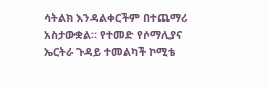ሳትልክ እንዳልቀርችም በተጨማሪ አስታውቋል። የተመድ የሶማሊያና ኤርትራ ጉዳይ ተመልካች ኮሚቴ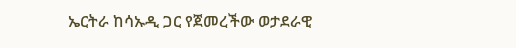ኤርትራ ከሳኡዲ ጋር የጀመረችው ወታደራዊ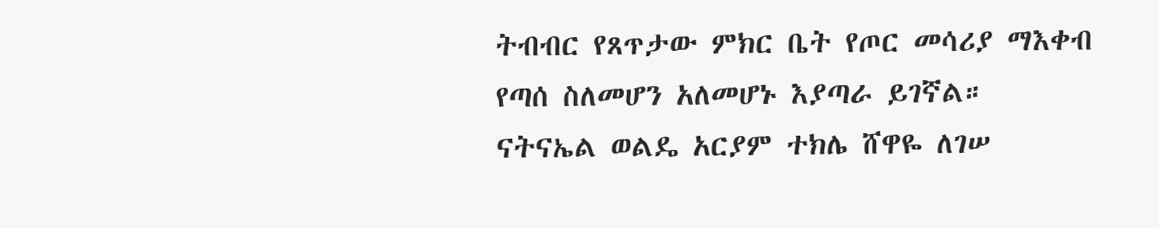ትብብር የጸጥታው ምክር ቤት የጦር መሳሪያ ማእቀብ የጣሰ ስለመሆን አለመሆኑ እያጣራ ይገኛል። ናትናኤል ወልዴ አርያም ተክሌ ሸዋዬ ለገሠ